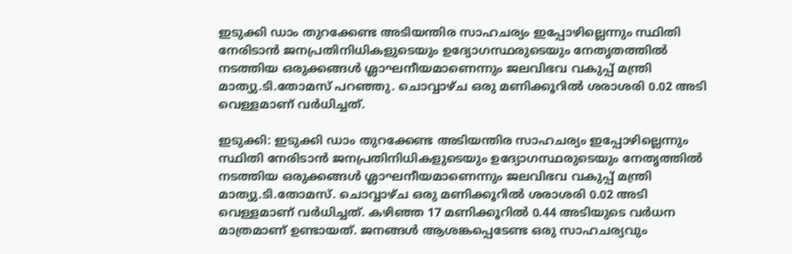ഇടുക്കി ഡാം തുറക്കേണ്ട അടിയന്തിര സാഹചര്യം ഇപ്പോഴില്ലെന്നും സ്ഥിതി നേരിടാന്‍ ജനപ്രതിനിധികളുടെയും ഉദ്യോഗസ്ഥരുടെയും നേതൃതത്തില്‍ നടത്തിയ ഒരുക്കങ്ങള്‍ ശ്ലാഘനീയമാണെന്നും ജലവിഭവ വകുപ്പ് മന്ത്രി മാത്യു.ടി.തോമസ് പറഞ്ഞു. ചൊവ്വാഴ്ച ഒരു മണിക്കൂറില്‍ ശരാശരി 0.02 അടി വെള്ളമാണ് വര്‍ധിച്ചത്.

ഇടുക്കി: ഇടുക്കി ഡാം തുറക്കേണ്ട അടിയന്തിര സാഹചര്യം ഇപ്പോഴില്ലെന്നും സ്ഥിതി നേരിടാന്‍ ജനപ്രതിനിധികളുടെയും ഉദ്യോഗസ്ഥരുടെയും നേതൃത്തില്‍ നടത്തിയ ഒരുക്കങ്ങള്‍ ശ്ലാഘനീയമാണെന്നും ജലവിഭവ വകുപ്പ് മന്ത്രി മാത്യു.ടി.തോമസ്. ചൊവ്വാഴ്ച ഒരു മണിക്കൂറില്‍ ശരാശരി 0.02 അടി വെള്ളമാണ് വര്‍ധിച്ചത്. കഴിഞ്ഞ 17 മണിക്കൂറില്‍ 0.44 അടിയുടെ വര്‍ധന മാത്രമാണ് ഉണ്ടായത്. ജനങ്ങള്‍ ആശങ്കപ്പെടേണ്ട ഒരു സാഹചര്യവും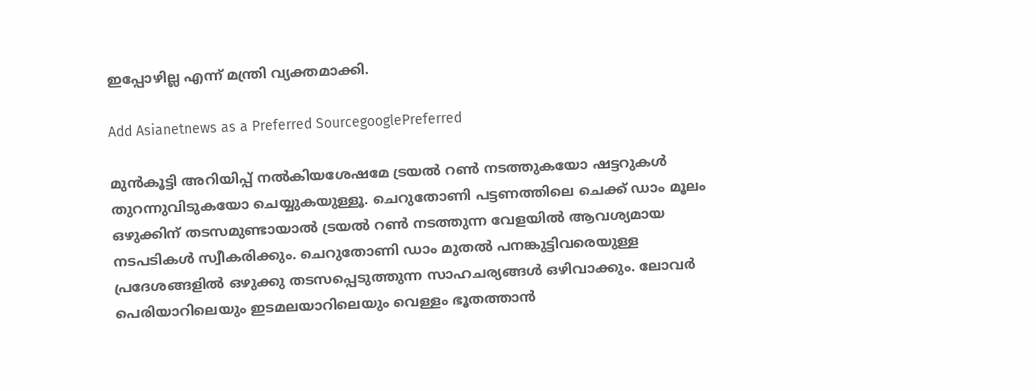ഇപ്പോഴില്ല എന്ന് മന്ത്രി വ്യക്തമാക്കി.

Add Asianetnews as a Preferred SourcegooglePreferred

മുന്‍കൂട്ടി അറിയിപ്പ് നല്‍കിയശേഷമേ ട്രയല്‍ റണ്‍ നടത്തുകയോ ഷട്ടറുകള്‍ തുറന്നുവിടുകയോ ചെയ്യുകയുള്ളൂ. ചെറുതോണി പട്ടണത്തിലെ ചെക്ക് ഡാം മൂലം ഒഴുക്കിന് തടസമുണ്ടായാല്‍ ട്രയല്‍ റണ്‍ നടത്തുന്ന വേളയില്‍ ആവശ്യമായ നടപടികള്‍ സ്വീകരിക്കും. ചെറുതോണി ഡാം മുതല്‍ പനങ്കുട്ടിവരെയുള്ള പ്രദേശങ്ങളില്‍ ഒഴുക്കു തടസപ്പെടുത്തുന്ന സാഹചര്യങ്ങള്‍ ഒഴിവാക്കും. ലോവര്‍ പെരിയാറിലെയും ഇടമലയാറിലെയും വെള്ളം ഭൂതത്താന്‍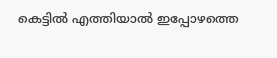കെട്ടില്‍ എത്തിയാല്‍ ഇപ്പോഴത്തെ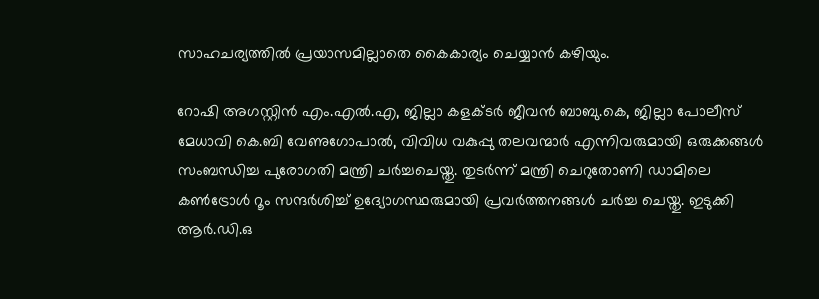സാഹചര്യത്തില്‍ പ്രയാസമില്ലാതെ കൈകാര്യം ചെയ്യാന്‍ കഴിയും.

റോഷി അഗസ്റ്റിന്‍ എം.എല്‍.എ, ജില്ലാ കളക്ടര്‍ ജീവന്‍ ബാബു.കെ, ജില്ലാ പോലീസ് മേധാവി കെ.ബി വേണുഗോപാല്‍, വിവിധ വകുപ്പു തലവന്മാര്‍ എന്നിവരുമായി ഒരുക്കങ്ങള്‍ സംബന്ധിച്ച പുരോഗതി മന്ത്രി ചര്‍ച്ചചെയ്തു. തുടര്‍ന്ന് മന്ത്രി ചെറുതോണി ഡാമിലെ കണ്‍ട്രോള്‍ റൂം സന്ദര്‍ശിച്ച് ഉദ്യോഗസ്ഥരുമായി പ്രവര്‍ത്തനങ്ങള്‍ ചര്‍ച്ച ചെയ്തു. ഇടുക്കി ആര്‍.ഡി.ഒ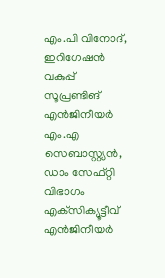എം.പി വിനോദ്, ഇറിഗേഷന്‍ വകുപ്പ് സൂപ്രണ്ടിങ് എന്‍ജിനീയര്‍ എം.എ സെബാസ്റ്റ്യന്‍, ഡാം സേഫ്റ്റി വിഭാഗം എക്‌സിക്യൂട്ടീവ് എന്‍ജിനീയര്‍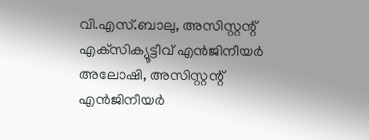വി.എസ്.ബാലു, അസിസ്റ്റന്റ് എക്‌സിക്യൂട്ടീവ് എന്‍ജിനീയര്‍ അലോഷി, അസിസ്റ്റന്റ് എന്‍ജിനീയര്‍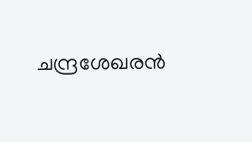ചന്ദ്രശേഖരന്‍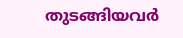തുടങ്ങിയവര്‍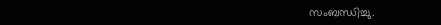സംബന്ധിച്ചു.